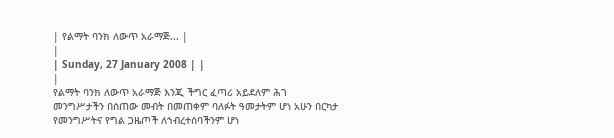| የልማት ባንክ ለውጥ አራማጅ... |
|
| Sunday, 27 January 2008 | |
|
የልማት ባንክ ለውጥ አራማጅ እንጂ ችግር ፈጣሪ አይደለም ሕገ መንግሥታችን በሰጠው መብት በመጠቀም ባለፉት ዓመታትም ሆነ አሁን በርካታ የመንግሥትና የግል ጋዜጦች ለኀብረተሰባችንም ሆነ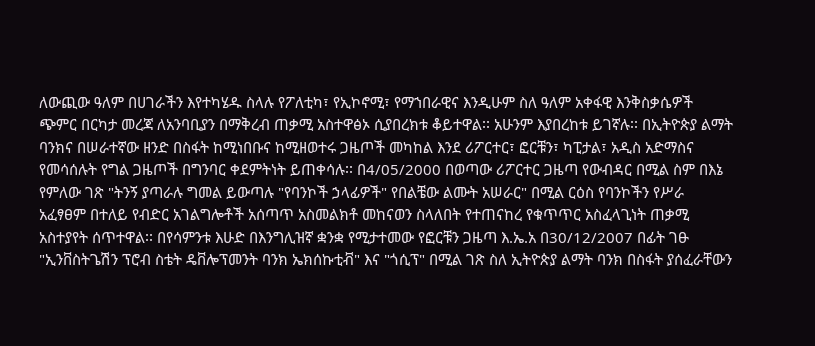ለውጪው ዓለም በሀገራችን እየተካሄዱ ስላሉ የፖለቲካ፣ የኢኮኖሚ፣ የማኀበራዊና እንዲሁም ስለ ዓለም አቀፋዊ እንቅስቃሴዎች ጭምር በርካታ መረጃ ለአንባቢያን በማቅረብ ጠቃሚ አስተዋፅኦ ሲያበረክቱ ቆይተዋል፡፡ አሁንም እያበረከቱ ይገኛሉ፡፡ በኢትዮጵያ ልማት ባንክና በሠራተኛው ዘንድ በስፋት ከሚነበቡና ከሚዘወተሩ ጋዜጦች መካከል እንደ ሪፖርተር፣ ፎርቹን፣ ካፒታል፣ አዲስ አድማስና የመሳሰሉት የግል ጋዜጦች በግንባር ቀደምትነት ይጠቀሳሉ፡፡ በ4/05/2000 በወጣው ሪፖርተር ጋዜጣ የውብዳር በሚል ስም በእኔ የምለው ገጽ "ትንኝ ያጣራሉ ግመል ይውጣሉ "የባንኮች ኃላፊዎች" የበልቼው ልሙት አሠራር" በሚል ርዕስ የባንኮችን የሥራ አፈፃፀም በተለይ የብድር አገልግሎቶች አሰጣጥ አስመልክቶ መከናወን ስላለበት የተጠናከረ የቁጥጥር አስፈላጊነት ጠቃሚ አስተያየት ሰጥተዋል፡፡ በየሳምንቱ እሁድ በእንግሊዝኛ ቋንቋ የሚታተመው የፎርቹን ጋዜጣ እ.ኤ.አ በ30/12/2007 በፊት ገፁ "ኢንቨስትጌሽን ፕሮብ ስቴት ዴቨሎፕመንት ባንክ ኤክሰኩቲቭ" እና "ጎሲፕ" በሚል ገጽ ስለ ኢትዮጵያ ልማት ባንክ በስፋት ያሰፈራቸውን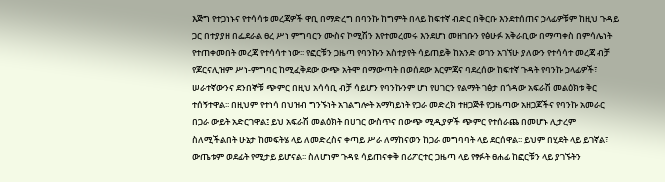እጅግ የተጋነኑና የተሳሳቱ መረጃዎች ዋቢ በማድረግ በባንኩ ከግምት በላይ ከፍተኛ ብድር በቅርቡ እንደተሰጠና ኃላፊዎቹም ከዚህ ጉዳይ ጋር በተያያዘ በፌደራል ፀረ ሥነ ምግባርን ሙስና ኮሚሽን እየተመረመሩ እንደሆነ መዘገቡን የፅሁፉ አቅራቢው በማጣቀስ በምሳሌነት የተጠቀመበት መረጃ የተሳሳተ ነው፡፡ የፎርቹን ጋዜጣ የባንኩን አስተያየት ሳይጠይቅ ከአንድ ወገን አገኘሁ ያለውን የተሳሳተ መረጃ ብቻ የጆርናሊዝም ሥነ-ምግባር ከሚፈቅደው ውጭ አትሞ በማውጣት በወሰደው እርምጃና ባደረሰው ከፍተኛ ጉዳት የባንኩ ኃላፊዎች፣ ሠራተኛውንና ደንበኞቹ ጭምር በዚህ አሳሳቢ ብቻ ሳይሆን የባንኩንም ሆነ የሀገርን የልማት ገፅታ በጎዳው አፍራሽ መልዕክቱ ቅር ተሰኝተዋል፡፡ በዚህም የተነሳ በህዝብ ግንኙነት አገልግሎት አማካይነት የጋራ መድረክ ተዘጋጅቶ የጋዜጣው አዘጋጆችና የባንኩ አመራር በጋራ ውይት አድርገዋል፤ ይህ አፍራሽ መልዕክት በሀገር ውስጥና በውጭ ሚዲያዎች ጭምር የተሰራጨ በመሆኑ ሊታረም ስለሚችልበት ሁኔታ ከመፍትሄ ላይ ለመድረስና ቀጣይ ሥራ ለማከናወን ከጋራ መግባባት ላይ ደርሰዋል፡፡ ይህም በሂደት ላይ ይገኛል፣ ውጤቱም ወደፊት የሚታይ ይሆናል፡፡ ስለሆነም ጉዳዩ ሳይጠናቀቅ በሪፖርተር ጋዜጣ ላይ የፃፉት ፀሐፊ ከፎርቹን ላይ ያገኙትን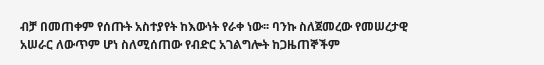ብቻ በመጠቀም የሰጡት አስተያየት ከእውነት የራቀ ነው፡፡ ባንኩ ስለጀመረው የመሠረታዊ አሠራር ለውጥም ሆነ ስለሚሰጠው የብድር አገልግሎት ከጋዜጠኞችም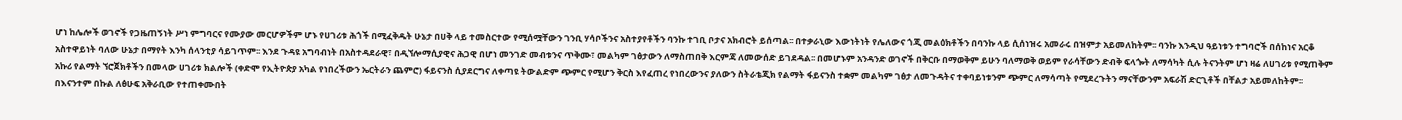ሆነ ከሌሎች ወገኖች የጋዜጠኝነት ሥነ ምግባርና የሙያው መርሆዎችም ሆኑ የሀገሪቱ ሕጎች በሚፈቅዱት ሁኔታ በሀቅ ላይ ተመስርተው የሚሰሟቸውን ገንቢ ሃሳቦችንና አስተያየቶችን ባንኩ ተገቢ ቦታና አክብሮት ይሰጣል፡፡ በተቃራኒው እውነትነት የሌለውና ጎጂ መልዕክቶችን በባንኩ ላይ ሲሰነዝሩ አመራሩ በዝምታ አይመለከትም፡፡ ባንኩ እንዲህ ዓይነቱን ተግባሮች በሰከነና አርቆ አስተዋይነት ባለው ሁኔታ በማየት እንካ ሰላንቲያ ሳይገጥም፡፡ እንደ ጉዳዩ አግባብነት በአስተዳደራዊ፣ በዲኘሎማሲያዊና ሕጋዊ በሆነ መንገድ መብቱንና ጥቅሙ፣ መልካም ገፅታውን ለማስጠበቅ እርምጃ ለመውሰድ ይገደዳል፡፡ በመሆኑም አንዳንድ ወገኖች በቅርቡ በማወቅም ይሁን ባለማወቅ ወይም የራሳቸውን ድብቅ ፍላጐት ለማሳካት ሲሉ ትናንትም ሆነ ዛሬ ለሀገሪቱ የሚጠቅም አኩሪ የልማት ኘሮጀክቶችን በመላው ሀገሪቱ ክልሎች (ቀድሞ የኢትዮጵያ አካል የነበረችውን ኤርትራን ጨምሮ) ፋይናንስ ሲያደርግና ለቀጣዩ ትውልድም ጭምር የሚሆን ቅርስ እየፈጠረ የነበረውንና ያለውን ስትራቴጂክ የልማት ፋይናንስ ተቋም መልካም ገፅታ ለመጉዳትና ተቀባይነቱንም ጭምር ለማሳጣት የሚደረጉትን ማናቸውንም አፍራሽ ድርጊቶች በቸልታ አይመለከትም፡፡ በእናንተም በኩል ለፅሁፍ አቅራቢው የተጠቀሙበት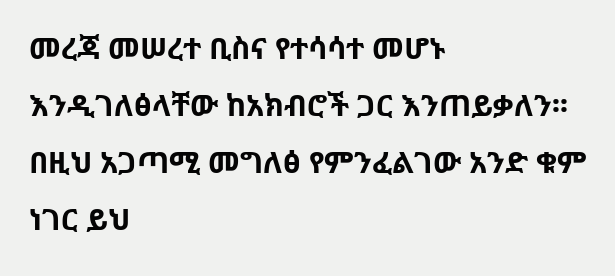መረጃ መሠረተ ቢስና የተሳሳተ መሆኑ እንዲገለፅላቸው ከአክብሮች ጋር እንጠይቃለን፡፡ በዚህ አጋጣሚ መግለፅ የምንፈልገው አንድ ቁም ነገር ይህ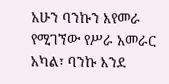አሁን ባንኩን እየመራ የሚገኘው የሥራ አመራር አካል፣ ባንኩ እንደ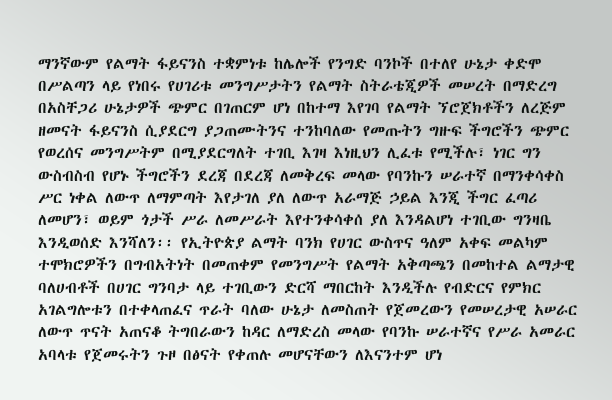ማንኛውም የልማት ፋይናንስ ተቋምነቱ ከሌሎች የንግድ ባንኮች በተለየ ሁኔታ ቀድሞ በሥልጣን ላይ የነበሩ የሀገሪቱ መንግሥታትን የልማት ስትራቴጂዎች መሠረት በማድረግ በአስቸጋሪ ሁኔታዎች ጭምር በገጠርም ሆነ በከተማ እየገባ የልማት ኘሮጀክቶችን ለረጅም ዘመናት ፋይናንስ ሲያደርግ ያጋጠሙትንና ተንከባለው የመጡትን ግዙፍ ችግሮችን ጭምር የወረሰና መንግሥትም በሚያደርግለት ተገቢ እገዛ እነዚህን ሊፈቱ የሚችሉ፣ ነገር ግን ውስብስብ የሆኑ ችግሮችን ደረጃ በደረጃ ለመቅረፍ መላው የባንኩን ሠራተኛ በማንቀሳቀስ ሥር ነቀል ለውጥ ለማምጣት እየታገለ ያለ ለውጥ አራማጅ ኃይል እንጂ ችግር ፈጣሪ ለመሆን፣ ወይም ጎታች ሥራ ለመሥራት እየተንቀሳቀሰ ያለ እንዳልሆነ ተገቢው ግንዛቤ እንዲወሰድ እንሻለን፡፡ የኢትዮጵያ ልማት ባንክ የሀገር ውስጥና ዓለም አቀፍ መልካም ተሞክሮዎችን በግብአትነት በመጠቀም የመንግሥት የልማት አቅጣጫን በመከተል ልማታዊ ባለሀብቶች በሀገር ግንባታ ላይ ተገቢውን ድርሻ ማበርከት እንዲችሉ የብድርና የምክር አገልግሎቱን በተቀላጠፈና ጥራት ባለው ሁኔታ ለመስጠት የጀመረውን የመሠረታዊ አሠራር ለውጥ ጥናት አጠናቆ ትግበራውን ከዳር ለማድረስ መላው የባንኩ ሠራተኛና የሥራ አመራር አባላቱ የጀመሩትን ጉዞ በፅናት የቀጠሉ መሆናቸውን ለእናንተም ሆነ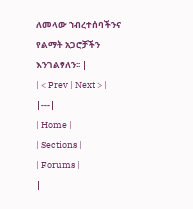ለመላው ኀብረተሰባችንና የልማት አጋሮቻችን እንገልፃለን፡፡ |
| < Prev | Next > |
|---|
| Home |
| Sections |
| Forums |
|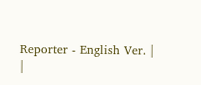Reporter - English Ver. |
|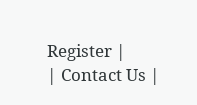Register |
| Contact Us |